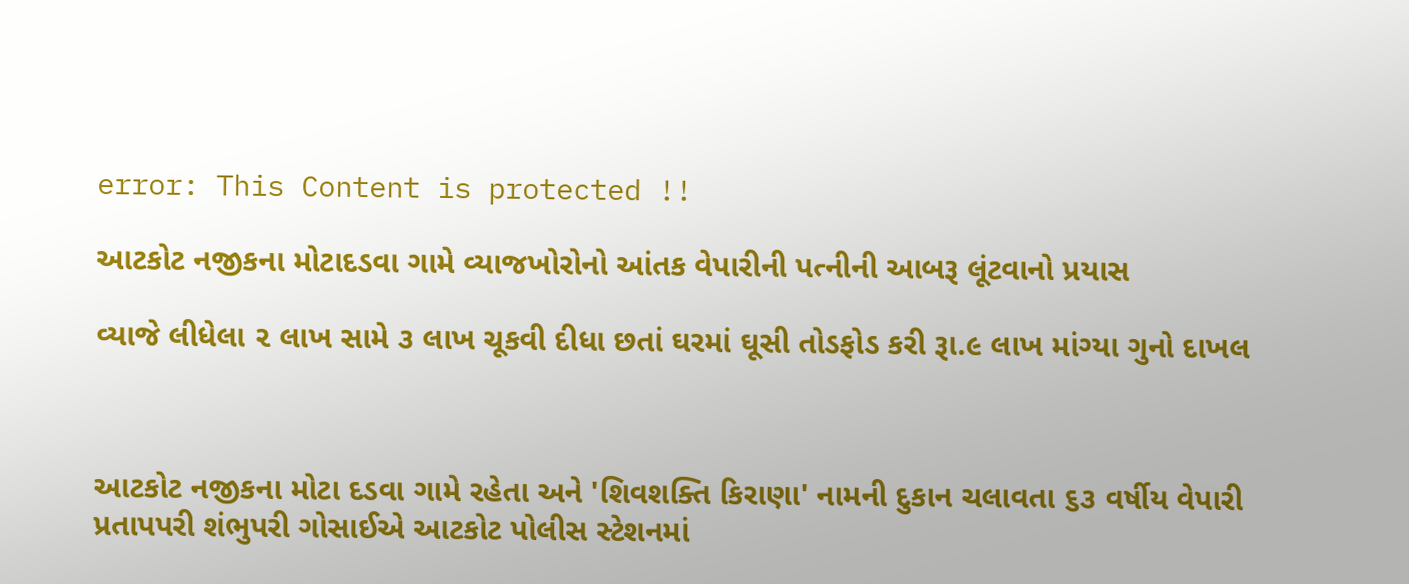error: This Content is protected !!

આટકોટ નજીકના મોટાદડવા ગામે વ્યાજખોરોનો આંતક વેપારીની પત્નીની આબરૂ લૂંટવાનો પ્રયાસ

વ્યાજે લીધેલા ૨ લાખ સામે ૩ લાખ ચૂકવી દીધા છતાં ઘરમાં ઘૂસી તોડફોડ કરી રૂા.૯ લાખ માંગ્યા ગુનો દાખલ



આટકોટ નજીકના મોટા દડવા ગામે રહેતા અને 'શિવશક્તિ કિરાણા' નામની દુકાન ચલાવતા ૬૩ વર્ષીય વેપારી પ્રતાપપરી શંભુપરી ગોસાઈએ આટકોટ પોલીસ સ્ટેશનમાં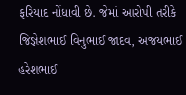ફરિયાદ નોંધાવી છે. જેમાં આરોપી તરીકે જિજ્ઞેશભાઈ વિનુભાઈ જાદવ, અજયભાઈ હરેશભાઈ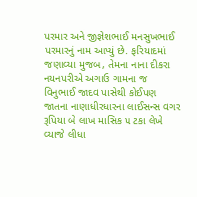પરમાર અને જીજ્ઞેશભાઈ મનસુખભાઈ પરમારનું નામ આપ્યું છે. ફરિયાદમાં જણાવ્યા મુજબ, તેમના નાના દીકરા નયનપરીએ અગાઉ ગામના જ વિનુભાઈ જાદવ પાસેથી કોઈપણ જાતના નાણાધીરધારના લાઈસન્સ વગર રૂપિયા બે લાખ માસિક ૫ ટકા લેખે વ્યાજે લીધા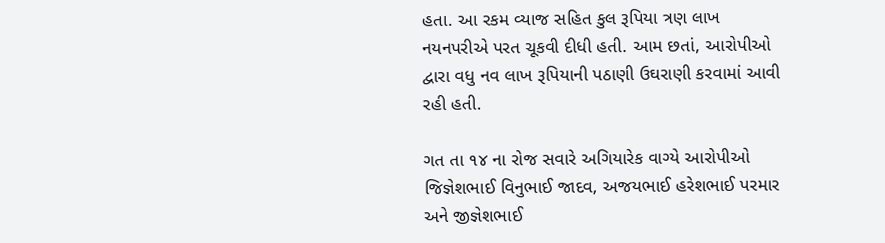હતા. આ રકમ વ્યાજ સહિત કુલ રૂપિયા ત્રણ લાખ નયનપરીએ પરત ચૂકવી દીધી હતી. આમ છતાં, આરોપીઓ દ્વારા વધુ નવ લાખ રૂપિયાની પઠાણી ઉઘરાણી કરવામાં આવી રહી હતી.

ગત તા ૧૪ ના રોજ સવારે અગિયારેક વાગ્યે આરોપીઓ જિજ્ઞેશભાઈ વિનુભાઈ જાદવ, અજયભાઈ હરેશભાઈ પરમાર અને જીજ્ઞેશભાઈ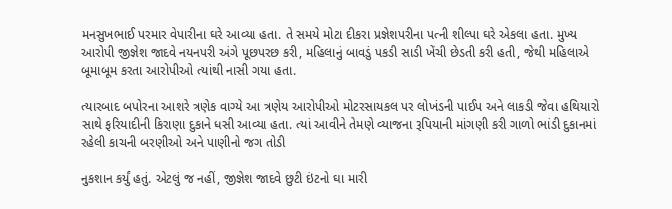મનસુખભાઈ પરમાર વેપારીના ઘરે આવ્યા હતા. તે સમયે મોટા દીકરા પ્રજ્ઞેશપરીના પત્ની શીલ્પા ઘરે એકલા હતા. મુખ્ય આરોપી જીજ્ઞેશ જાદવે નયનપરી અંગે પૂછપરછ કરી, મહિલાનું બાવડું પકડી સાડી ખેંચી છેડતી કરી હતી, જેથી મહિલાએ બૂમાબૂમ કરતા આરોપીઓ ત્યાંથી નાસી ગયા હતા.

ત્યારબાદ બપોરના આશરે ત્રણેક વાગ્યે આ ત્રણેય આરોપીઓ મોટરસાયકલ પર લોખંડની પાઈપ અને લાકડી જેવા હથિયારો સાથે ફરિયાદીની કિરાણા દુકાને ધસી આવ્યા હતા. ત્યાં આવીને તેમણે વ્યાજના રૂપિયાની માંગણી કરી ગાળો ભાંડી દુકાનમાં રહેલી કાચની બરણીઓ અને પાણીનો જગ તોડી

નુકશાન કર્યું હતું. એટલું જ નહીં, જીજ્ઞેશ જાદવે છુટી ઇંટનો ઘા મારી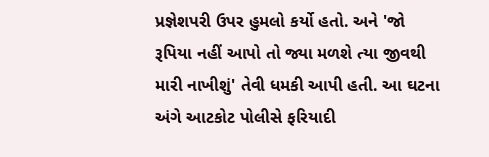પ્રજ્ઞેશપરી ઉપર હુમલો કર્યો હતો. અને 'જો રૂપિયા નહીં આપો તો જ્યા મળશે ત્યા જીવથી મારી નાખીશું' તેવી ધમકી આપી હતી. આ ઘટના અંગે આટકોટ પોલીસે ફરિયાદી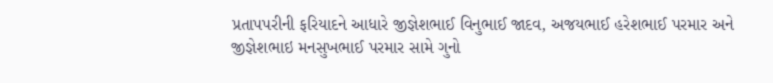પ્રતાપપરીની ફરિયાદને આધારે જીજ્ઞેશભાઈ વિનુભાઈ જાદવ, અજયભાઈ હરેશભાઈ પરમાર અને જીજ્ઞેશભાઇ મનસુખભાઈ પરમાર સામે ગુનો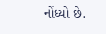નોંધ્યો છે.